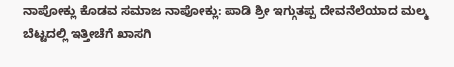ನಾಪೋಕ್ಲು ಕೊಡವ ಸಮಾಜ ನಾಪೋಕ್ಲು: ಪಾಡಿ ಶ್ರೀ ಇಗ್ಗುತಪ್ಪ ದೇವನೆಲೆಯಾದ ಮಲ್ಮ ಬೆಟ್ಟದಲ್ಲಿ ಇತ್ತೀಚೆಗೆ ಖಾಸಗಿ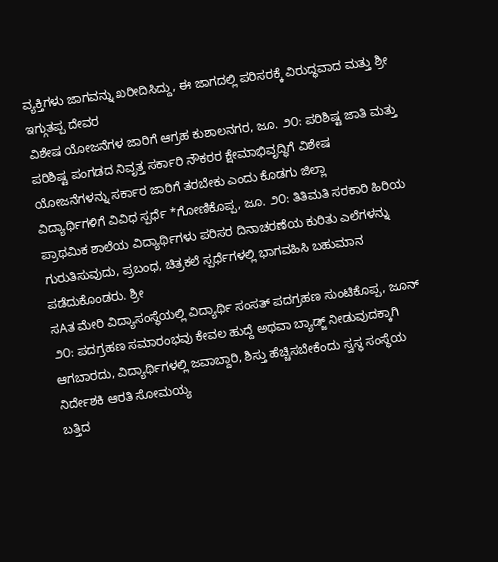ವ್ಯಕ್ತಿಗಳು ಜಾಗವನ್ನು ಖರೀದಿಸಿದ್ದು, ಈ ಜಾಗದಲ್ಲಿ ಪರಿಸರಕ್ಕೆ ವಿರುದ್ಧವಾದ ಮತ್ತು ಶ್ರೀ ಇಗ್ಗುತಪ್ಪ ದೇವರ
ವಿಶೇಷ ಯೋಜನೆಗಳ ಜಾರಿಗೆ ಆಗ್ರಹ ಕುಶಾಲನಗರ, ಜೂ. ೨೦: ಪರಿಶಿಷ್ಟ ಜಾತಿ ಮತ್ತು ಪರಿಶಿಷ್ಟ ಪಂಗಡದ ನಿವೃತ್ತ ಸರ್ಕಾರಿ ನೌಕರರ ಕ್ಷೇಮಾಭಿವೃದ್ಧಿಗೆ ವಿಶೇಷ ಯೋಜನೆಗಳನ್ನು ಸರ್ಕಾರ ಜಾರಿಗೆ ತರಬೇಕು ಎಂದು ಕೊಡಗು ಜಿಲ್ಲಾ
ವಿದ್ಯಾರ್ಥಿಗಳಿಗೆ ವಿವಿಧ ಸ್ಪರ್ಧೆ *ಗೋಣಿಕೊಪ್ಪ, ಜೂ. ೨೦: ತಿತಿಮತಿ ಸರಕಾರಿ ಹಿರಿಯ ಪ್ರಾಥಮಿಕ ಶಾಲೆಯ ವಿದ್ಯಾರ್ಥಿಗಳು ಪರಿಸರ ದಿನಾಚರಣೆಯ ಕುರಿತು ಎಲೆಗಳನ್ನು ಗುರುತಿಸುವುದು, ಪ್ರಬಂಧ, ಚಿತ್ರಕಲೆ ಸ್ಪರ್ಧೆಗಳಲ್ಲಿ ಭಾಗವಹಿಸಿ ಬಹುಮಾನ ಪಡೆದುಕೊಂಡರು. ಶ್ರೀ
ಸAತ ಮೇರಿ ವಿದ್ಯಾಸಂಸ್ಥೆಯಲ್ಲಿ ವಿದ್ಯಾರ್ಥಿ ಸಂಸತ್ ಪದಗ್ರಹಣ ಸುಂಟಿಕೊಪ್ಪ, ಜೂನ್ ೨೦: ಪದಗ್ರಹಣ ಸಮಾರಂಭವು ಕೇವಲ ಹುದ್ದೆ ಅಥವಾ ಬ್ಯಾಡ್ಜ್ ನೀಡುವುದಕ್ಕಾಗಿ ಆಗಬಾರದು, ವಿದ್ಯಾರ್ಥಿಗಳಲ್ಲಿ ಜವಾಬ್ದಾರಿ, ಶಿಸ್ತು ಹೆಚ್ಚಿಸಬೇಕೆಂದು ಸ್ವಸ್ಥ ಸಂಸ್ಥೆಯ ನಿರ್ದೇಶಕಿ ಆರತಿ ಸೋಮಯ್ಯ
ಬತ್ತಿದ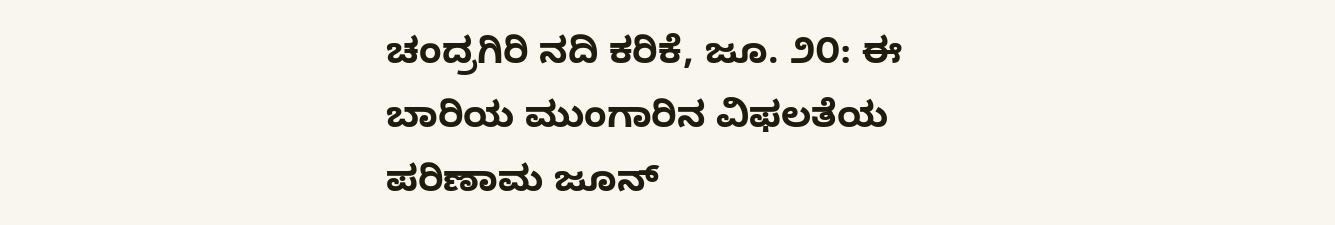ಚಂದ್ರಗಿರಿ ನದಿ ಕರಿಕೆ, ಜೂ. ೨೦: ಈ ಬಾರಿಯ ಮುಂಗಾರಿನ ವಿಫಲತೆಯ ಪರಿಣಾಮ ಜೂನ್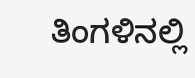ತಿಂಗಳಿನಲ್ಲಿ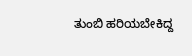ತುಂಬಿ ಹರಿಯಬೇಕಿದ್ದ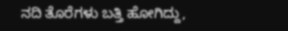ನದಿ ತೊರೆಗಳು ಬತ್ತಿ ಹೋಗಿದ್ದು,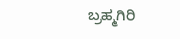ಬ್ರಹ್ಮಗಿರಿ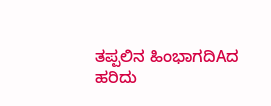ತಪ್ಪಲಿನ ಹಿಂಭಾಗದಿAದ ಹರಿದು